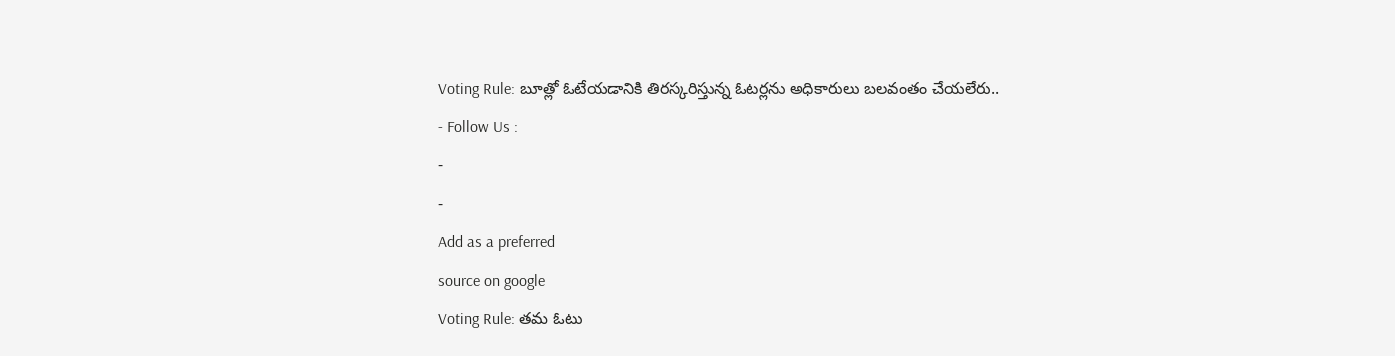Voting Rule: బూత్లో ఓటేయడానికి తిరస్కరిస్తున్న ఓటర్లను అధికారులు బలవంతం చేయలేరు..
- Follow Us :
-
-
Add as a preferred
source on google
Voting Rule: తమ ఓటు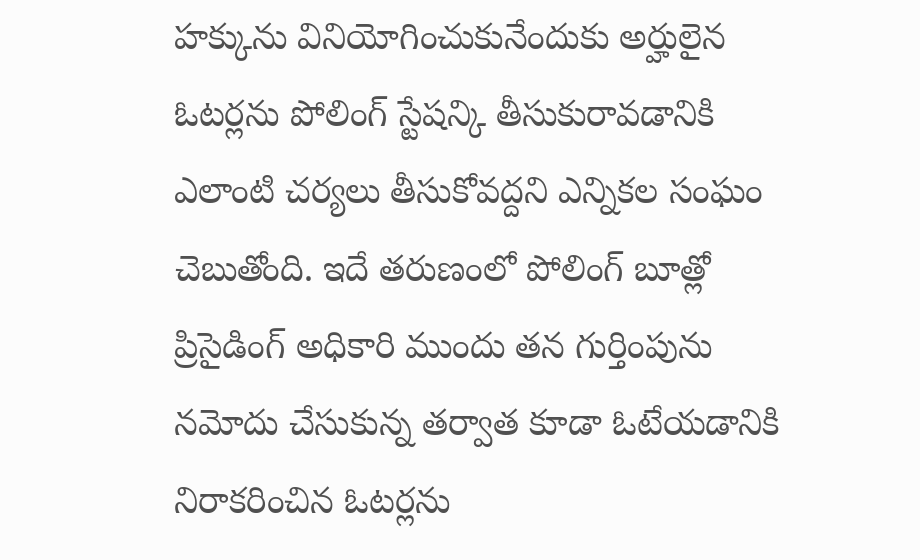హక్కును వినియోగించుకునేందుకు అర్హులైన ఓటర్లను పోలింగ్ స్టేషన్కి తీసుకురావడానికి ఎలాంటి చర్యలు తీసుకోవద్దని ఎన్నికల సంఘం చెబుతోంది. ఇదే తరుణంలో పోలింగ్ బూత్లో ప్రిసైడింగ్ అధికారి ముందు తన గుర్తింపును నమోదు చేసుకున్న తర్వాత కూడా ఓటేయడానికి నిరాకరించిన ఓటర్లను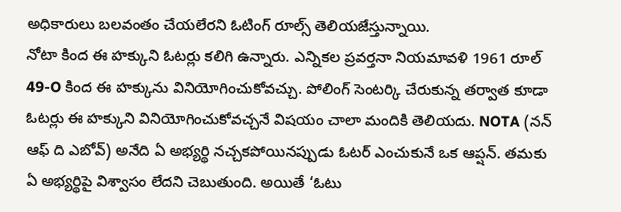అధికారులు బలవంతం చేయలేరని ఓటింగ్ రూల్స్ తెలియజేస్తున్నాయి.
నోటా కింద ఈ హక్కుని ఓటర్లు కలిగి ఉన్నారు. ఎన్నికల ప్రవర్తనా నియమావళి 1961 రూల్ 49-O కింద ఈ హక్కును వినియోగించుకోవచ్చు. పోలింగ్ సెంటర్కి చేరుకున్న తర్వాత కూడా ఓటర్లు ఈ హక్కుని వినియోగించుకోవచ్చనే విషయం చాలా మందికి తెలియదు. NOTA (నన్ ఆఫ్ ది ఎబోవ్) అనేది ఏ అభ్యర్థి నచ్చకపోయినప్పుడు ఓటర్ ఎంచుకునే ఒక ఆప్షన్. తమకు ఏ అభ్యర్థిపై విశ్వాసం లేదని చెబుతుంది. అయితే ‘ఓటు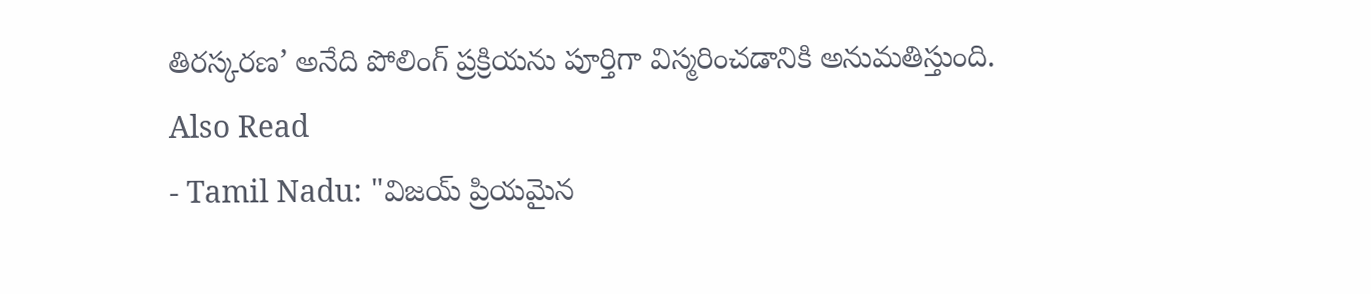తిరస్కరణ’ అనేది పోలింగ్ ప్రక్రియను పూర్తిగా విస్మరించడానికి అనుమతిస్తుంది.
Also Read
- Tamil Nadu: "విజయ్ ప్రియమైన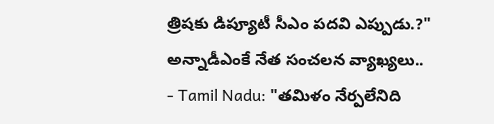త్రిషకు డిప్యూటీ సీఎం పదవి ఎప్పుడు.?" అన్నాడీఎంకే నేత సంచలన వ్యాఖ్యలు..
- Tamil Nadu: "తమిళం నేర్పలేనిది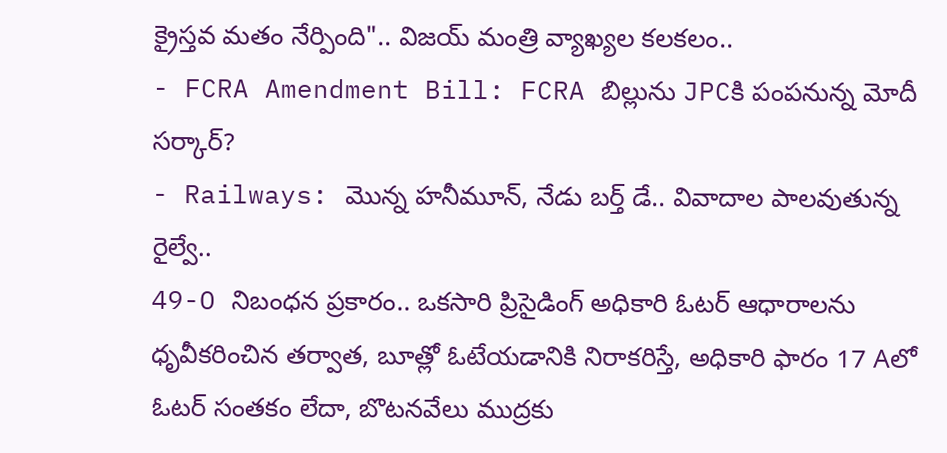క్రైస్తవ మతం నేర్పింది".. విజయ్ మంత్రి వ్యాఖ్యల కలకలం..
- FCRA Amendment Bill: FCRA బిల్లును JPCకి పంపనున్న మోదీ సర్కార్?
- Railways: మొన్న హనీమూన్, నేడు బర్త్ డే.. వివాదాల పాలవుతున్న రైల్వే..
49-O నిబంధన ప్రకారం.. ఒకసారి ప్రిసైడింగ్ అధికారి ఓటర్ ఆధారాలను ధృవీకరించిన తర్వాత, బూత్లో ఓటేయడానికి నిరాకరిస్తే, అధికారి ఫారం 17 Aలో ఓటర్ సంతకం లేదా, బొటనవేలు ముద్రకు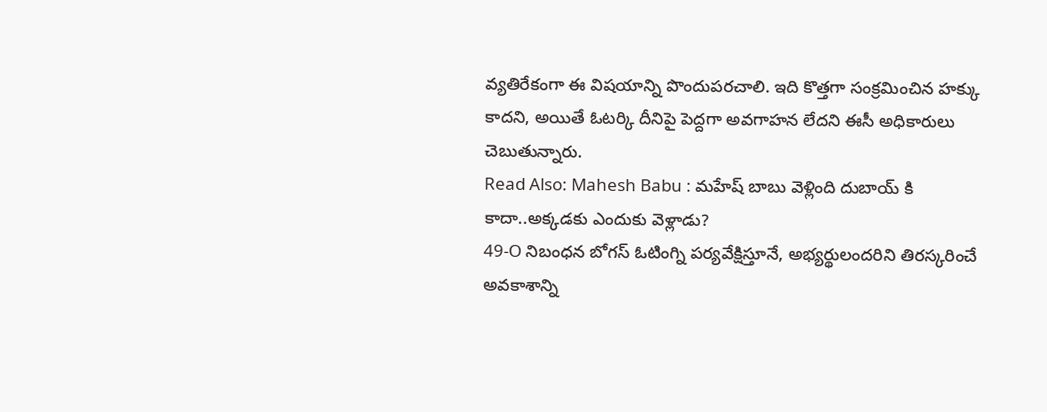వ్యతిరేకంగా ఈ విషయాన్ని పొందుపరచాలి. ఇది కొత్తగా సంక్రమించిన హక్కు కాదని, అయితే ఓటర్కి దీనిపై పెద్దగా అవగాహన లేదని ఈసీ అధికారులు చెబుతున్నారు.
Read Also: Mahesh Babu : మహేష్ బాబు వెళ్లింది దుబాయ్ కి కాదా..అక్కడకు ఎందుకు వెళ్లాడు?
49-O నిబంధన బోగస్ ఓటింగ్ని పర్యవేక్షిస్తూనే, అభ్యర్థులందరిని తిరస్కరించే అవకాశాన్ని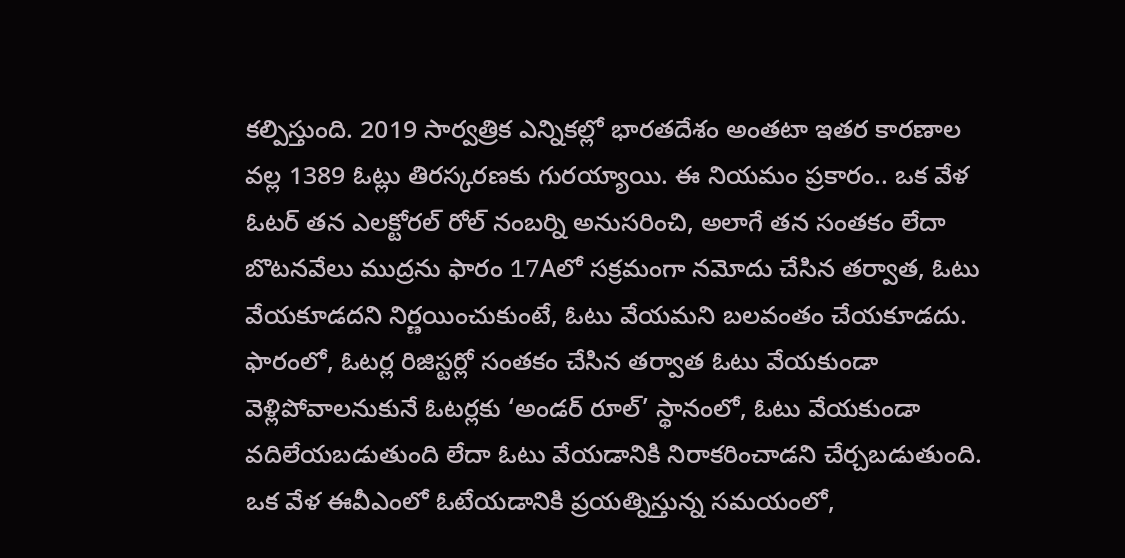కల్పిస్తుంది. 2019 సార్వత్రిక ఎన్నికల్లో భారతదేశం అంతటా ఇతర కారణాల వల్ల 1389 ఓట్లు తిరస్కరణకు గురయ్యాయి. ఈ నియమం ప్రకారం.. ఒక వేళ ఓటర్ తన ఎలక్టోరల్ రోల్ నంబర్ని అనుసరించి, అలాగే తన సంతకం లేదా బొటనవేలు ముద్రను ఫారం 17Aలో సక్రమంగా నమోదు చేసిన తర్వాత, ఓటు వేయకూడదని నిర్ణయించుకుంటే, ఓటు వేయమని బలవంతం చేయకూడదు. ఫారంలో, ఓటర్ల రిజిస్టర్లో సంతకం చేసిన తర్వాత ఓటు వేయకుండా వెళ్లిపోవాలనుకునే ఓటర్లకు ‘అండర్ రూల్’ స్థానంలో, ఓటు వేయకుండా వదిలేయబడుతుంది లేదా ఓటు వేయడానికి నిరాకరించాడని చేర్చబడుతుంది.
ఒక వేళ ఈవీఎంలో ఓటేయడానికి ప్రయత్నిస్తున్న సమయంలో,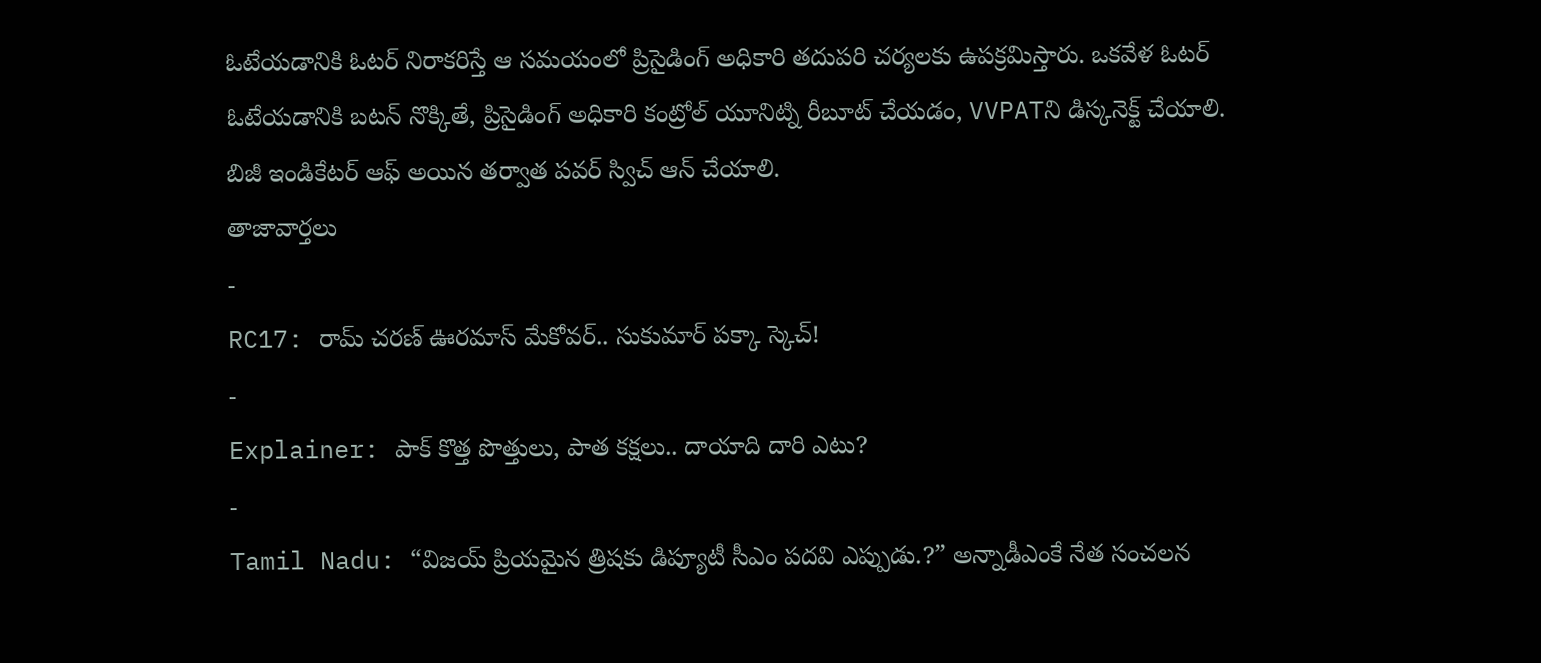ఓటేయడానికి ఓటర్ నిరాకరిస్తే ఆ సమయంలో ప్రిసైడింగ్ అధికారి తదుపరి చర్యలకు ఉపక్రమిస్తారు. ఒకవేళ ఓటర్ ఓటేయడానికి బటన్ నొక్కితే, ప్రిసైడింగ్ అధికారి కంట్రోల్ యూనిట్ని రీబూట్ చేయడం, VVPATని డిస్కనెక్ట్ చేయాలి. బిజీ ఇండికేటర్ ఆఫ్ అయిన తర్వాత పవర్ స్విచ్ ఆన్ చేయాలి.
తాజావార్తలు
-
RC17: రామ్ చరణ్ ఊరమాస్ మేకోవర్.. సుకుమార్ పక్కా స్కెచ్!
-
Explainer: పాక్ కొత్త పొత్తులు, పాత కక్షలు.. దాయాది దారి ఎటు?
-
Tamil Nadu: “విజయ్ ప్రియమైన త్రిషకు డిప్యూటీ సీఎం పదవి ఎప్పుడు.?” అన్నాడీఎంకే నేత సంచలన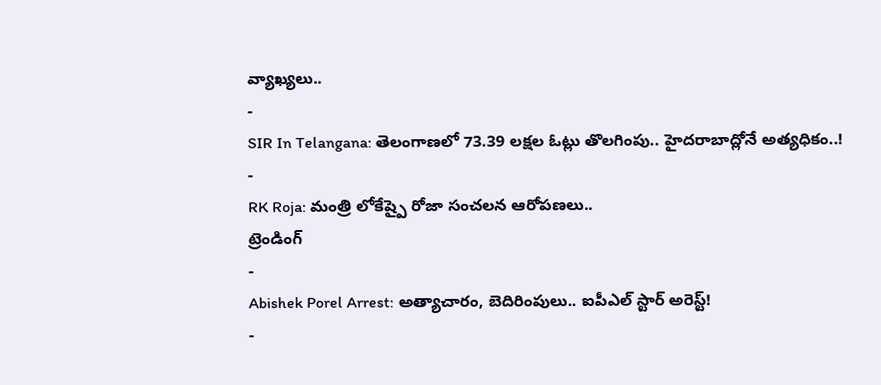వ్యాఖ్యలు..
-
SIR In Telangana: తెలంగాణలో 73.39 లక్షల ఓట్లు తొలగింపు.. హైదరాబాద్లోనే అత్యధికం..!
-
RK Roja: మంత్రి లోకేష్పై రోజా సంచలన ఆరోపణలు..
ట్రెండింగ్
-
Abishek Porel Arrest: అత్యాచారం, బెదిరింపులు.. ఐపీఎల్ స్టార్ అరెస్ట్!
-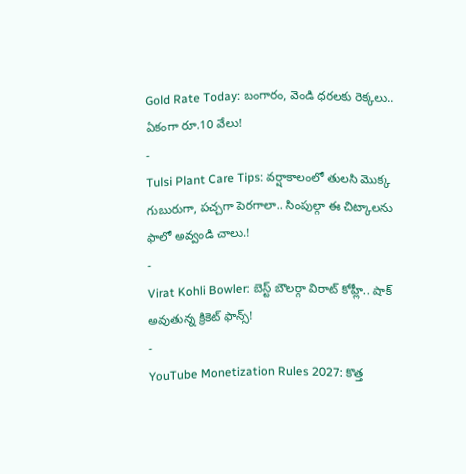Gold Rate Today: బంగారం, వెండి ధరలకు రెక్కలు.. ఏకంగా రూ.10 వేలు!
-
Tulsi Plant Care Tips: వర్షాకాలంలో తులసి మొక్క గుబురుగా, పచ్చగా పెరగాలా.. సింపుల్గా ఈ చిట్కాలను ఫాలో అవ్వండి చాలు.!
-
Virat Kohli Bowler: బెస్ట్ బౌలర్గా విరాట్ కోహ్లీ.. షాక్ అవుతున్న క్రికెట్ ఫాన్స్!
-
YouTube Monetization Rules 2027: కొత్త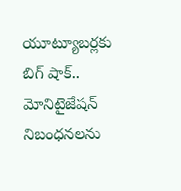యూట్యూబర్లకు బిగ్ షాక్.. మోనిటైజేషన్ నిబంధనలను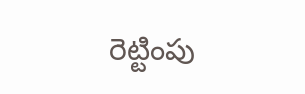రెట్టింపు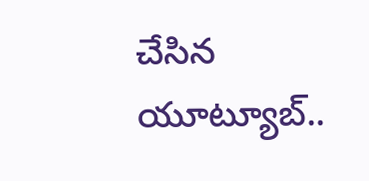చేసిన యూట్యూబ్..